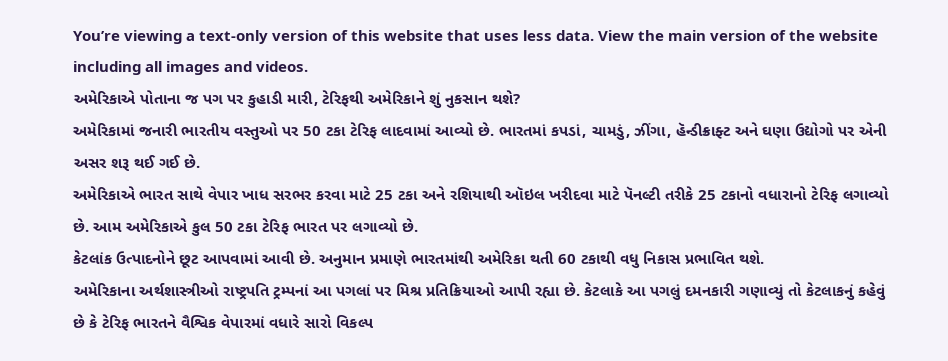You’re viewing a text-only version of this website that uses less data. View the main version of the website including all images and videos.
અમેરિકાએ પોતાના જ પગ પર કુહાડી મારી, ટેરિફથી અમેરિકાને શું નુકસાન થશે?
અમેરિકામાં જનારી ભારતીય વસ્તુઓ પર 50 ટકા ટેરિફ લાદવામાં આવ્યો છે. ભારતમાં કપડાં, ચામડું, ઝીંગા, હૅન્ડીક્રાફ્ટ અને ઘણા ઉદ્યોગો પર એની અસર શરૂ થઈ ગઈ છે.
અમેરિકાએ ભારત સાથે વેપાર ખાધ સરભર કરવા માટે 25 ટકા અને રશિયાથી ઑઇલ ખરીદવા માટે પૅનલ્ટી તરીકે 25 ટકાનો વધારાનો ટેરિફ લગાવ્યો છે. આમ અમેરિકાએ કુલ 50 ટકા ટેરિફ ભારત પર લગાવ્યો છે.
કેટલાંક ઉત્પાદનોને છૂટ આપવામાં આવી છે. અનુમાન પ્રમાણે ભારતમાંથી અમેરિકા થતી 60 ટકાથી વધુ નિકાસ પ્રભાવિત થશે.
અમેરિકાના અર્થશાસ્ત્રીઓ રાષ્ટ્રપતિ ટ્રમ્પનાં આ પગલાં પર મિશ્ર પ્રતિક્રિયાઓ આપી રહ્યા છે. કેટલાકે આ પગલું દમનકારી ગણાવ્યું તો કેટલાકનું કહેવું છે કે ટેરિફ ભારતને વૈશ્વિક વેપારમાં વધારે સારો વિકલ્પ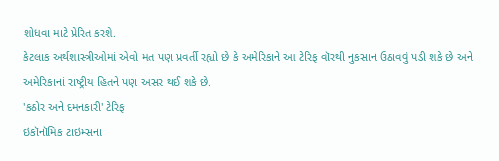શોધવા માટે પ્રેરિત કરશે.
કેટલાક અર્થશાસ્ત્રીઓમાં એવો મત પણ પ્રવર્તી રહ્યો છે કે અમેરિકાને આ ટેરિફ વૉરથી નુકસાન ઉઠાવવું પડી શકે છે અને અમેરિકાનાં રાષ્ટ્રીય હિતને પણ અસર થઈ શકે છે.
'કઠોર અને દમનકારી' ટેરિફ
ઇકૉનૉમિક ટાઇમ્સના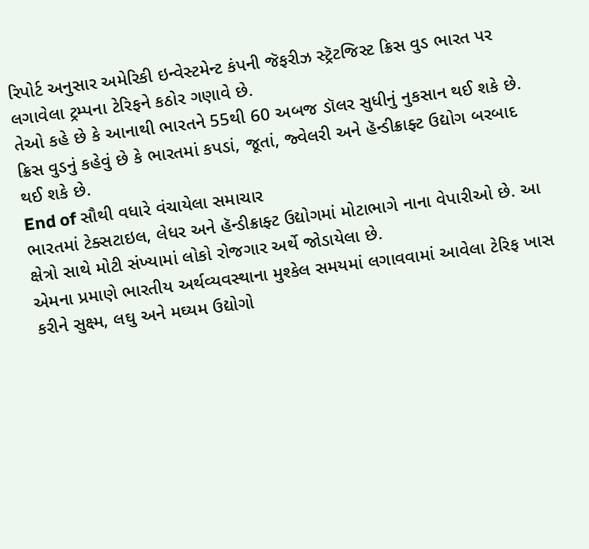રિપોર્ટ અનુસાર અમેરિકી ઇન્વેસ્ટમેન્ટ કંપની જૅફરીઝ સ્ટ્રૅટજિસ્ટ ક્રિસ વુડ ભારત પર લગાવેલા ટ્રમ્પના ટેરિફને કઠોર ગણાવે છે.
તેઓ કહે છે કે આનાથી ભારતને 55થી 60 અબજ ડૉલર સુધીનું નુકસાન થઈ શકે છે.
ક્રિસ વુડનું કહેવું છે કે ભારતમાં કપડાં, જૂતાં, જ્વેલરી અને હૅન્ડીક્રાફ્ટ ઉદ્યોગ બરબાદ થઈ શકે છે.
End of સૌથી વધારે વંચાયેલા સમાચાર
ભારતમાં ટેક્સટાઇલ, લેધર અને હૅન્ડીક્રાફ્ટ ઉદ્યોગમાં મોટાભાગે નાના વેપારીઓ છે. આ ક્ષેત્રો સાથે મોટી સંખ્યામાં લોકો રોજગાર અર્થે જોડાયેલા છે.
એમના પ્રમાણે ભારતીય અર્થવ્યવસ્થાના મુશ્કેલ સમયમાં લગાવવામાં આવેલા ટેરિફ ખાસ કરીને સુક્ષ્મ, લઘુ અને મઘ્યમ ઉદ્યોગો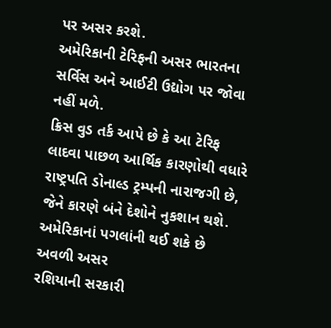પર અસર કરશે.
અમેરિકાની ટેરિફની અસર ભારતના સર્વિસ અને આઈટી ઉદ્યોગ પર જોવા નહીં મળે.
ક્રિસ વુડ તર્ક આપે છે કે આ ટેરિફ લાદવા પાછળ આર્થિક કારણોથી વધારે રાષ્ટ્રપતિ ડોનાલ્ડ ટ્રમ્પની નારાજગી છે, જેને કારણે બંને દેશોને નુકશાન થશે.
અમેરિકાનાં પગલાંની થઈ શકે છે અવળી અસર
રશિયાની સરકારી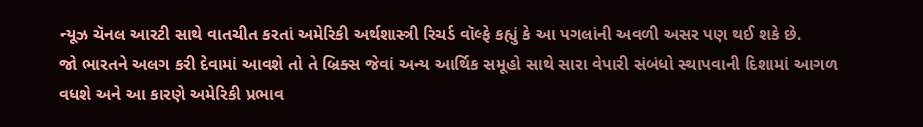ન્યૂઝ ચૅનલ આરટી સાથે વાતચીત કરતાં અમેરિકી અર્થશાસ્ત્રી રિચર્ડ વૉલ્ફે કહ્યું કે આ પગલાંની અવળી અસર પણ થઈ શકે છે.
જો ભારતને અલગ કરી દેવામાં આવશે તો તે બ્રિક્સ જેવાં અન્ય આર્થિક સમૂહો સાથે સારા વેપારી સંબંધો સ્થાપવાની દિશામાં આગળ વધશે અને આ કારણે અમેરિકી પ્રભાવ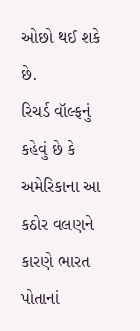ઓછો થઈ શકે છે.
રિચર્ડ વૉલ્ફનું કહેવું છે કે અમેરિકાના આ કઠોર વલણને કારણે ભારત પોતાનાં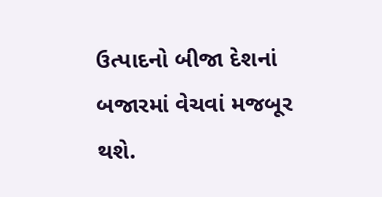ઉત્પાદનો બીજા દેશનાં બજારમાં વેચવાં મજબૂર થશે.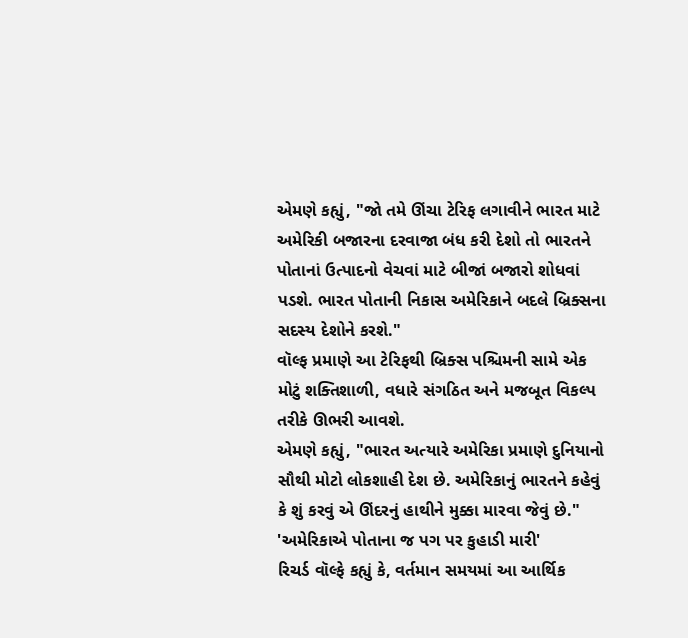એમણે કહ્યું, "જો તમે ઊંચા ટેરિફ લગાવીને ભારત માટે અમેરિકી બજારના દરવાજા બંધ કરી દેશો તો ભારતને પોતાનાં ઉત્પાદનો વેચવાં માટે બીજાં બજારો શોધવાં પડશે. ભારત પોતાની નિકાસ અમેરિકાને બદલે બ્રિક્સના સદસ્ય દેશોને કરશે."
વૉલ્ફ પ્રમાણે આ ટેરિફથી બ્રિક્સ પશ્ચિમની સામે એક મોટું શક્તિશાળી, વધારે સંગઠિત અને મજબૂત વિકલ્પ તરીકે ઊભરી આવશે.
એમણે કહ્યું, "ભારત અત્યારે અમેરિકા પ્રમાણે દુનિયાનો સૌથી મોટો લોકશાહી દેશ છે. અમેરિકાનું ભારતને કહેવું કે શું કરવું એ ઊંદરનું હાથીને મુક્કા મારવા જેવું છે."
'અમેરિકાએ પોતાના જ પગ પર કુહાડી મારી'
રિચર્ડ વૉલ્ફે કહ્યું કે, વર્તમાન સમયમાં આ આર્થિક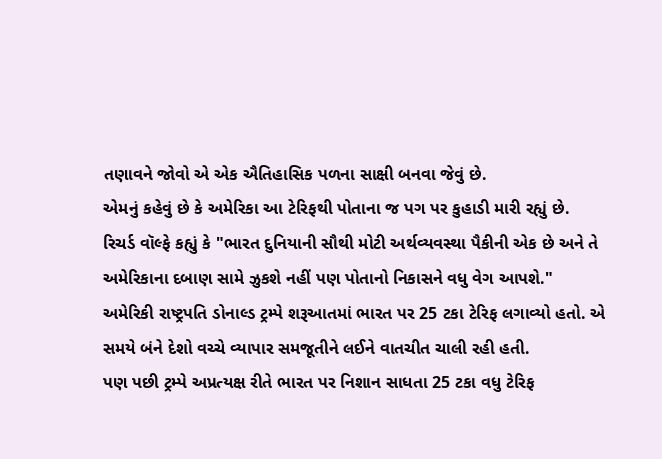તણાવને જોવો એ એક ઐતિહાસિક પળના સાક્ષી બનવા જેવું છે.
એમનું કહેવું છે કે અમેરિકા આ ટેરિફથી પોતાના જ પગ પર કુહાડી મારી રહ્યું છે.
રિચર્ડ વૉલ્ફે કહ્યું કે "ભારત દુનિયાની સૌથી મોટી અર્થવ્યવસ્થા પૈકીની એક છે અને તે અમેરિકાના દબાણ સામે ઝુકશે નહીં પણ પોતાનો નિકાસને વધુ વેગ આપશે."
અમેરિકી રાષ્ટ્રપતિ ડોનાલ્ડ ટ્રમ્પે શરૂઆતમાં ભારત પર 25 ટકા ટેરિફ લગાવ્યો હતો. એ સમયે બંને દેશો વચ્ચે વ્યાપાર સમજૂતીને લઈને વાતચીત ચાલી રહી હતી.
પણ પછી ટ્રમ્પે અપ્રત્યક્ષ રીતે ભારત પર નિશાન સાધતા 25 ટકા વધુ ટેરિફ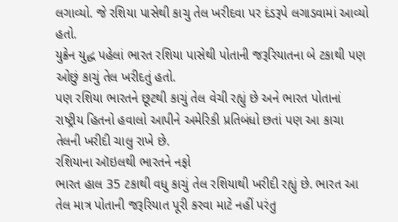લગાવ્યો. જે રશિયા પાસેથી કાચુ તેલ ખરીદવા પર દંડરૂપે લગાડવામાં આવ્યો હતો.
યુક્રેન યુદ્ધ પહેલાં ભારત રશિયા પાસેથી પોતાની જરૂરિયાતના બે ટકાથી પણ ઓછું કાચું તેલ ખરીદતું હતો.
પણ રશિયા ભારતને છૂટથી કાચું તેલ વેચી રહ્યું છે અને ભારત પોતાનાં રાષ્ટ્રીય હિતનો હવાલો આપીને અમેરિકી પ્રતિબંધો છતાં પણ આ કાચા તેલની ખરીદી ચાલુ રાખે છે.
રશિયાના ઑઇલથી ભારતને નફો
ભારત હાલ 35 ટકાથી વધુ કાચું તેલ રશિયાથી ખરીદી રહ્યું છે. ભારત આ તેલ માત્ર પોતાની જરૂરિયાત પૂરી કરવા માટે નહીં પરંતુ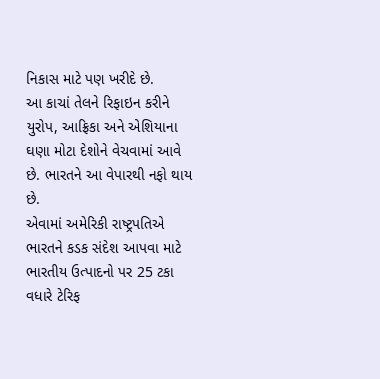નિકાસ માટે પણ ખરીદે છે.
આ કાચાં તેલને રિફાઇન કરીને યુરોપ, આફ્રિકા અને એશિયાના ઘણા મોટા દેશોને વેચવામાં આવે છે. ભારતને આ વેપારથી નફો થાય છે.
એવામાં અમેરિકી રાષ્ટ્રપતિએ ભારતને કડક સંદેશ આપવા માટે ભારતીય ઉત્પાદનો પર 25 ટકા વધારે ટેરિફ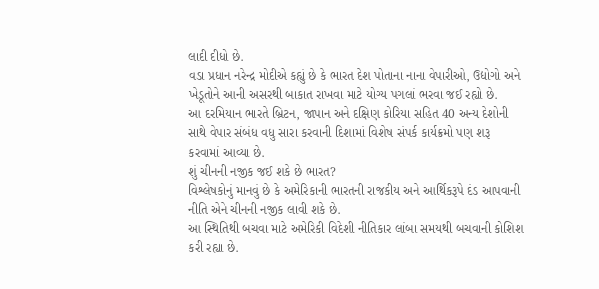લાદી દીધો છે.
વડા પ્રધાન નરેન્દ્ર મોદીએ કહ્યું છે કે ભારત દેશ પોતાના નાના વેપારીઓ, ઉદ્યોગો અને ખેડૂતોને આની અસરથી બાકાત રાખવા માટે યોગ્ય પગલાં ભરવા જઈ રહ્યો છે.
આ દરમિયાન ભારતે બ્રિટન, જાપાન અને દક્ષિણ કોરિયા સહિત 40 અન્ય દેશોની સાથે વેપાર સંબંધ વધુ સારા કરવાની દિશામાં વિશેષ સંપર્ક કાર્યક્રમો પણ શરૂ કરવામાં આવ્યા છે.
શું ચીનની નજીક જઈ શકે છે ભારત?
વિશ્લેષકોનું માનવું છે કે અમેરિકાની ભારતની રાજકીય અને આર્થિકરૂપે દંડ આપવાની નીતિ એને ચીનની નજીક લાવી શકે છે.
આ સ્થિતિથી બચવા માટે અમેરિકી વિદેશી નીતિકાર લાંબા સમયથી બચવાની કોશિશ કરી રહ્યા છે.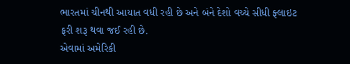ભારતમાં ચીનથી આયાત વધી રહી છે અને બંને દેશો વચ્ચે સીધી ફ્લાઇટ ફરી શરૂ થવા જઈ રહી છે.
એવામાં અમેરિકી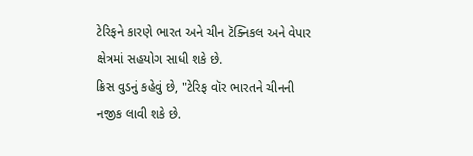ટેરિફને કારણે ભારત અને ચીન ટૅક્નિકલ અને વેપાર ક્ષેત્રમાં સહયોગ સાધી શકે છે.
ક્રિસ વુડનું કહેવું છે, "ટેરિફ વૉર ભારતને ચીનની નજીક લાવી શકે છે.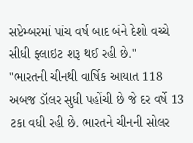સપ્ટેમ્બરમાં પાંચ વર્ષ બાદ બંને દેશો વચ્ચે સીધી ફ્લાઇટ શરૂ થઈ રહી છે."
"ભારતની ચીનથી વાર્ષિક આયાત 118 અબજ ડૉલર સુધી પહોંચી છે જે દર વર્ષે 13 ટકા વધી રહી છે. ભારતને ચીનની સોલર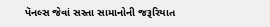પૅનલ્સ જેવાં સસ્તા સામાનોની જરૂરિયાત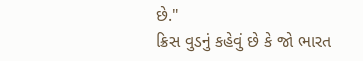છે."
ક્રિસ વુડનું કહેવું છે કે જો ભારત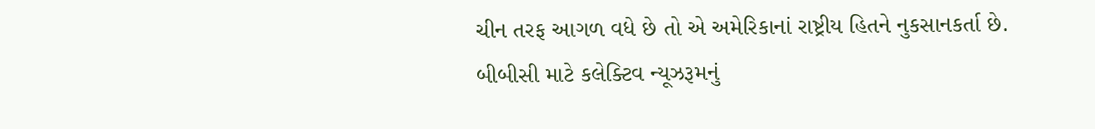ચીન તરફ આગળ વધે છે તો એ અમેરિકાનાં રાષ્ટ્રીય હિતને નુકસાનકર્તા છે.
બીબીસી માટે કલેક્ટિવ ન્યૂઝરૂમનું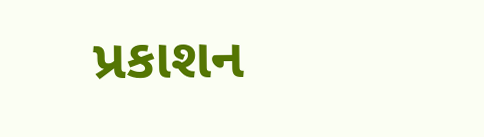પ્રકાશન